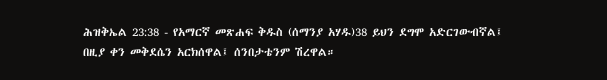ሕዝቅኤል 23:38 - የአማርኛ መጽሐፍ ቅዱስ (ሰማንያ አሃዱ)38 ይህን ደግሞ አድርገውብኛል፤ በዚያ ቀን መቅደሴን አርክሰዋል፤ ሰንበታቴንም ሽረዋል።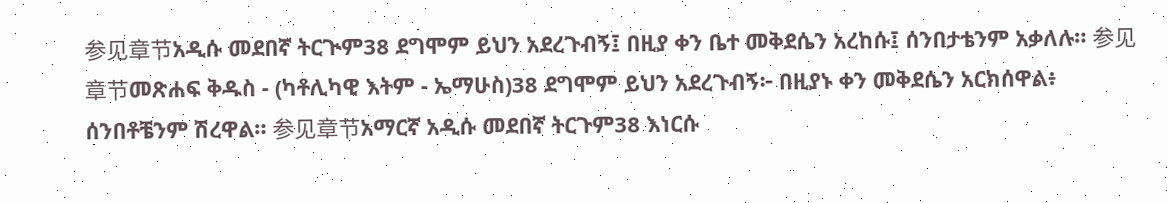参见章节አዲሱ መደበኛ ትርጒም38 ደግሞም ይህን አደረጉብኝ፤ በዚያ ቀን ቤተ መቅደሴን አረከሱ፤ ሰንበታቴንም አቃለሉ። 参见章节መጽሐፍ ቅዱስ - (ካቶሊካዊ እትም - ኤማሁስ)38 ደግሞም ይህን አደረጉብኝ፦ በዚያኑ ቀን መቅደሴን አርክሰዋል፥ ሰንበቶቼንም ሽረዋል። 参见章节አማርኛ አዲሱ መደበኛ ትርጉም38 እነርሱ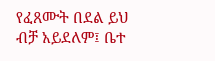የፈጸሙት በደል ይህ ብቻ አይደለም፤ ቤተ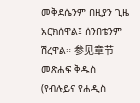መቅደሴንም በዚያን ጊዜ አርክሰዋል፤ ሰንበቴንም ሽረዋል። 参见章节መጽሐፍ ቅዱስ (የብሉይና የሐዲስ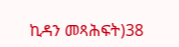ኪዳን መጻሕፍት)38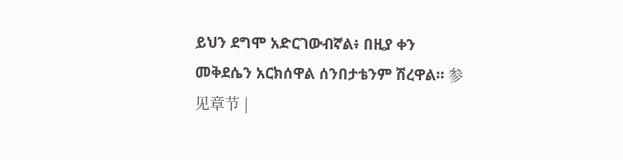ይህን ደግሞ አድርገውብኛል፥ በዚያ ቀን መቅደሴን አርክሰዋል ሰንበታቴንም ሽረዋል። 参见章节 |